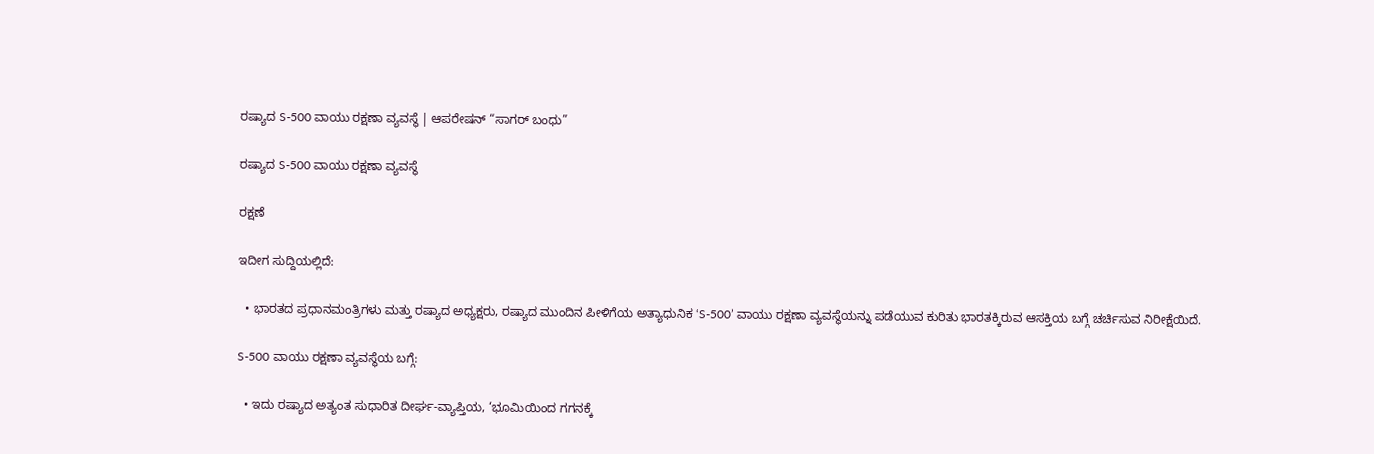ರಷ್ಯಾದ S-500 ವಾಯು ರಕ್ಷಣಾ ವ್ಯವಸ್ಥೆ | ಆಪರೇಷನ್ “ಸಾಗರ್ ಬಂಧು”

ರಷ್ಯಾದ S-500 ವಾಯು ರಕ್ಷಣಾ ವ್ಯವಸ್ಥೆ

ರಕ್ಷಣೆ

ಇದೀಗ ಸುದ್ದಿಯಲ್ಲಿದೆ:

  • ಭಾರತದ ಪ್ರಧಾನಮಂತ್ರಿಗಳು ಮತ್ತು ರಷ್ಯಾದ ಅಧ್ಯಕ್ಷರು, ರಷ್ಯಾದ ಮುಂದಿನ ಪೀಳಿಗೆಯ ಅತ್ಯಾಧುನಿಕ ‘S-500’ ವಾಯು ರಕ್ಷಣಾ ವ್ಯವಸ್ಥೆಯನ್ನು ಪಡೆಯುವ ಕುರಿತು ಭಾರತಕ್ಕಿರುವ ಆಸಕ್ತಿಯ ಬಗ್ಗೆ ಚರ್ಚಿಸುವ ನಿರೀಕ್ಷೆಯಿದೆ.

S-500 ವಾಯು ರಕ್ಷಣಾ ವ್ಯವಸ್ಥೆಯ ಬಗ್ಗೆ:

  • ಇದು ರಷ್ಯಾದ ಅತ್ಯಂತ ಸುಧಾರಿತ ದೀರ್ಘ-ವ್ಯಾಪ್ತಿಯ, ‘ಭೂಮಿಯಿಂದ ಗಗನಕ್ಕೆ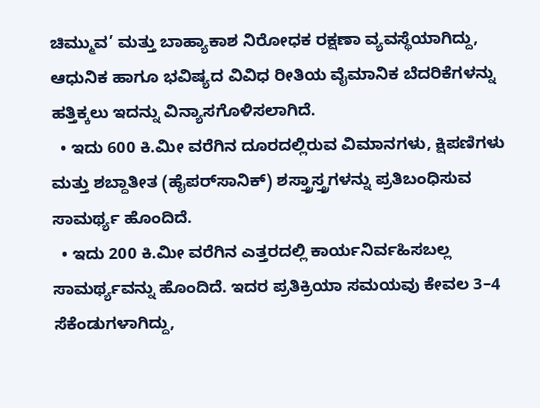ಚಿಮ್ಮುವ’ ಮತ್ತು ಬಾಹ್ಯಾಕಾಶ ನಿರೋಧಕ ರಕ್ಷಣಾ ವ್ಯವಸ್ಥೆಯಾಗಿದ್ದು, ಆಧುನಿಕ ಹಾಗೂ ಭವಿಷ್ಯದ ವಿವಿಧ ರೀತಿಯ ವೈಮಾನಿಕ ಬೆದರಿಕೆಗಳನ್ನು ಹತ್ತಿಕ್ಕಲು ಇದನ್ನು ವಿನ್ಯಾಸಗೊಳಿಸಲಾಗಿದೆ.
  • ಇದು 600 ಕಿ.ಮೀ ವರೆಗಿನ ದೂರದಲ್ಲಿರುವ ವಿಮಾನಗಳು, ಕ್ಷಿಪಣಿಗಳು ಮತ್ತು ಶಬ್ದಾತೀತ (ಹೈಪರ್‌ಸಾನಿಕ್) ಶಸ್ತ್ರಾಸ್ತ್ರಗಳನ್ನು ಪ್ರತಿಬಂಧಿಸುವ ಸಾಮರ್ಥ್ಯ ಹೊಂದಿದೆ.
  • ಇದು 200 ಕಿ.ಮೀ ವರೆಗಿನ ಎತ್ತರದಲ್ಲಿ ಕಾರ್ಯನಿರ್ವಹಿಸಬಲ್ಲ ಸಾಮರ್ಥ್ಯವನ್ನು ಹೊಂದಿದೆ. ಇದರ ಪ್ರತಿಕ್ರಿಯಾ ಸಮಯವು ಕೇವಲ 3–4 ಸೆಕೆಂಡುಗಳಾಗಿದ್ದು,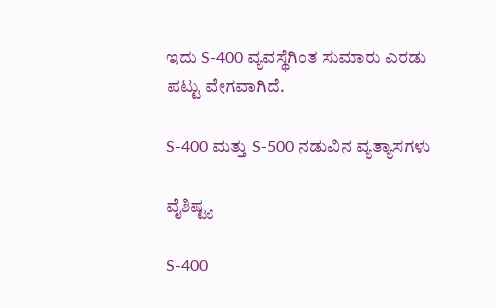ಇದು S-400 ವ್ಯವಸ್ಥೆಗಿಂತ ಸುಮಾರು ಎರಡು ಪಟ್ಟು ವೇಗವಾಗಿದೆ.

S-400 ಮತ್ತು S-500 ನಡುವಿನ ವ್ಯತ್ಯಾಸಗಳು

ವೈಶಿಷ್ಟ್ಯ

S-400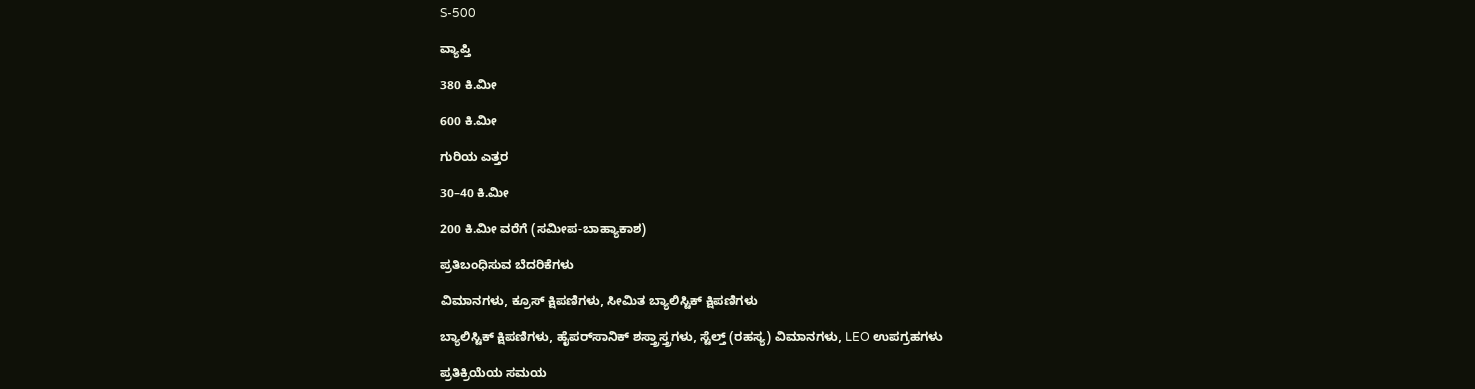S-500

ವ್ಯಾಪ್ತಿ

380 ಕಿ.ಮೀ

600 ಕಿ.ಮೀ

ಗುರಿಯ ಎತ್ತರ

30–40 ಕಿ.ಮೀ

200 ಕಿ.ಮೀ ವರೆಗೆ (ಸಮೀಪ-ಬಾಹ್ಯಾಕಾಶ)

ಪ್ರತಿಬಂಧಿಸುವ ಬೆದರಿಕೆಗಳು

ವಿಮಾನಗಳು, ಕ್ರೂಸ್ ಕ್ಷಿಪಣಿಗಳು, ಸೀಮಿತ ಬ್ಯಾಲಿಸ್ಟಿಕ್ ಕ್ಷಿಪಣಿಗಳು

ಬ್ಯಾಲಿಸ್ಟಿಕ್ ಕ್ಷಿಪಣಿಗಳು, ಹೈಪರ್‌ಸಾನಿಕ್ ಶಸ್ತ್ರಾಸ್ತ್ರಗಳು, ಸ್ಟೆಲ್ತ್ (ರಹಸ್ಯ) ವಿಮಾನಗಳು, LEO ಉಪಗ್ರಹಗಳು

ಪ್ರತಿಕ್ರಿಯೆಯ ಸಮಯ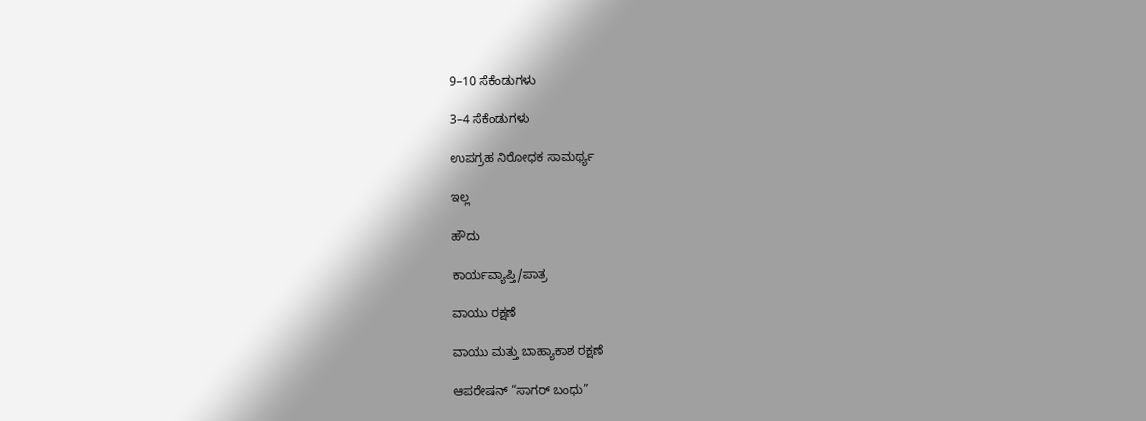9–10 ಸೆಕೆಂಡುಗಳು

3–4 ಸೆಕೆಂಡುಗಳು

ಉಪಗ್ರಹ ನಿರೋಧಕ ಸಾಮರ್ಥ್ಯ

ಇಲ್ಲ

ಹೌದು

ಕಾರ್ಯವ್ಯಾಪ್ತಿ/ಪಾತ್ರ

ವಾಯು ರಕ್ಷಣೆ

ವಾಯು ಮತ್ತು ಬಾಹ್ಯಾಕಾಶ ರಕ್ಷಣೆ

ಆಪರೇಷನ್ “ಸಾಗರ್ ಬಂಧು”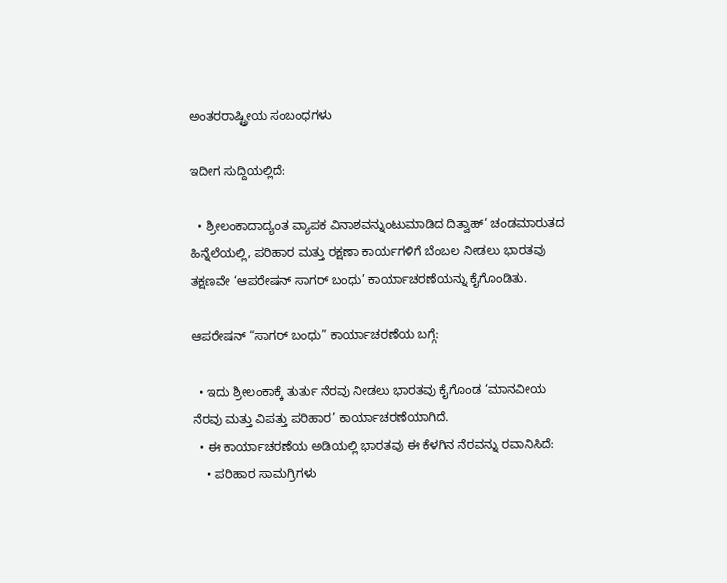ಅಂತರರಾಷ್ಟ್ರೀಯ ಸಂಬಂಧಗಳು

ಇದೀಗ ಸುದ್ದಿಯಲ್ಲಿದೆ:

  • ಶ್ರೀಲಂಕಾದಾದ್ಯಂತ ವ್ಯಾಪಕ ವಿನಾಶವನ್ನುಂಟುಮಾಡಿದ ದಿತ್ವಾಹ್‘ ಚಂಡಮಾರುತದ ಹಿನ್ನೆಲೆಯಲ್ಲಿ, ಪರಿಹಾರ ಮತ್ತು ರಕ್ಷಣಾ ಕಾರ್ಯಗಳಿಗೆ ಬೆಂಬಲ ನೀಡಲು ಭಾರತವು ತಕ್ಷಣವೇ ‘ಆಪರೇಷನ್ ಸಾಗರ್ ಬಂಧು’ ಕಾರ್ಯಾಚರಣೆಯನ್ನು ಕೈಗೊಂಡಿತು.

ಆಪರೇಷನ್ “ಸಾಗರ್ ಬಂಧು” ಕಾರ್ಯಾಚರಣೆಯ ಬಗ್ಗೆ:

  • ಇದು ಶ್ರೀಲಂಕಾಕ್ಕೆ ತುರ್ತು ನೆರವು ನೀಡಲು ಭಾರತವು ಕೈಗೊಂಡ ‘ಮಾನವೀಯ ನೆರವು ಮತ್ತು ವಿಪತ್ತು ಪರಿಹಾರ’ ಕಾರ್ಯಾಚರಣೆಯಾಗಿದೆ.
  • ಈ ಕಾರ್ಯಾಚರಣೆಯ ಅಡಿಯಲ್ಲಿ ಭಾರತವು ಈ ಕೆಳಗಿನ ನೆರವನ್ನು ರವಾನಿಸಿದೆ:
    • ಪರಿಹಾರ ಸಾಮಗ್ರಿಗಳು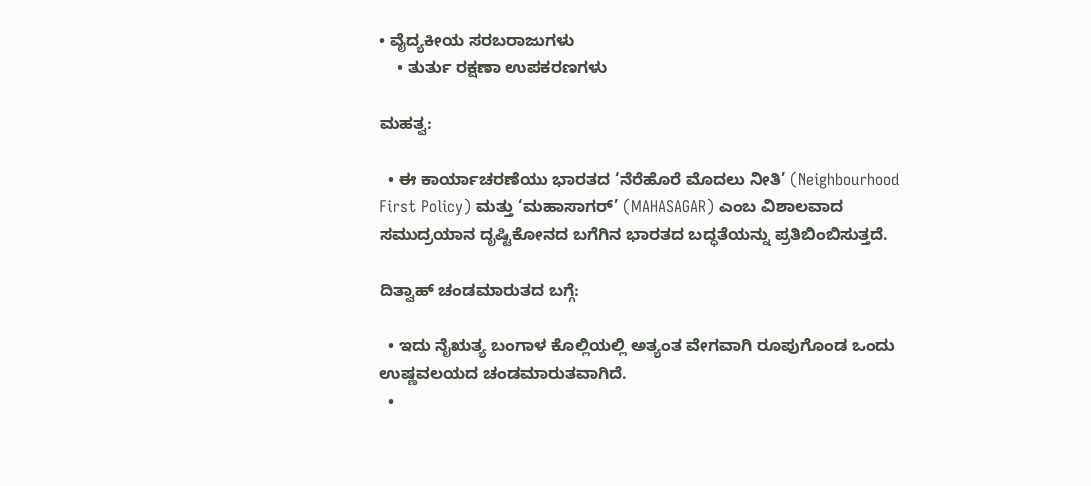• ವೈದ್ಯಕೀಯ ಸರಬರಾಜುಗಳು
    • ತುರ್ತು ರಕ್ಷಣಾ ಉಪಕರಣಗಳು

ಮಹತ್ವ:

  • ಈ ಕಾರ್ಯಾಚರಣೆಯು ಭಾರತದ ‘ನೆರೆಹೊರೆ ಮೊದಲು ನೀತಿ’ (Neighbourhood First Policy) ಮತ್ತು ‘ಮಹಾಸಾಗರ್’ (MAHASAGAR) ಎಂಬ ವಿಶಾಲವಾದ ಸಮುದ್ರಯಾನ ದೃಷ್ಟಿಕೋನದ ಬಗೆಗಿನ ಭಾರತದ ಬದ್ಧತೆಯನ್ನು ಪ್ರತಿಬಿಂಬಿಸುತ್ತದೆ.

ದಿತ್ವಾಹ್ ಚಂಡಮಾರುತದ ಬಗ್ಗೆ:

  • ಇದು ನೈಋತ್ಯ ಬಂಗಾಳ ಕೊಲ್ಲಿಯಲ್ಲಿ ಅತ್ಯಂತ ವೇಗವಾಗಿ ರೂಪುಗೊಂಡ ಒಂದು ಉಷ್ಣವಲಯದ ಚಂಡಮಾರುತವಾಗಿದೆ.
  •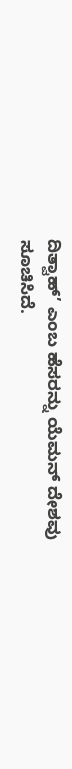ದಿತ್ವಾಹ್’ ಎಂಬ ಹೆಸರನ್ನು ಯೆಮನ್ ದೇಶವು ಸೂಚಿಸಿದೆ.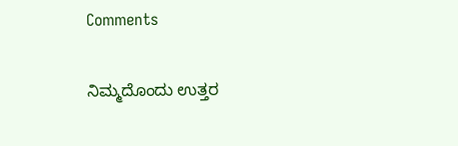Comments

ನಿಮ್ಮದೊಂದು ಉತ್ತರ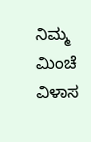ನಿಮ್ಮ ಮಿಂಚೆ ವಿಳಾಸ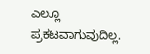ಎಲ್ಲೂ ಪ್ರಕಟವಾಗುವುದಿಲ್ಲ.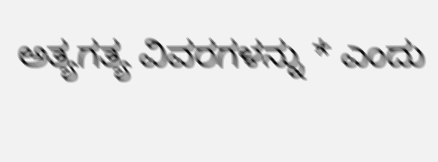ಅತ್ಯಗತ್ಯ ವಿವರಗಳನ್ನು * ಎಂದು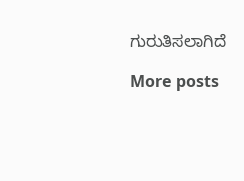ಗುರುತಿಸಲಾಗಿದೆ

More posts